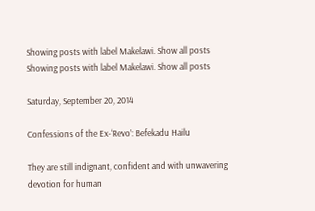Showing posts with label Makelawi. Show all posts
Showing posts with label Makelawi. Show all posts

Saturday, September 20, 2014

Confessions of the Ex-‘Revo’: Befekadu Hailu

They are still indignant, confident and with unwavering devotion for human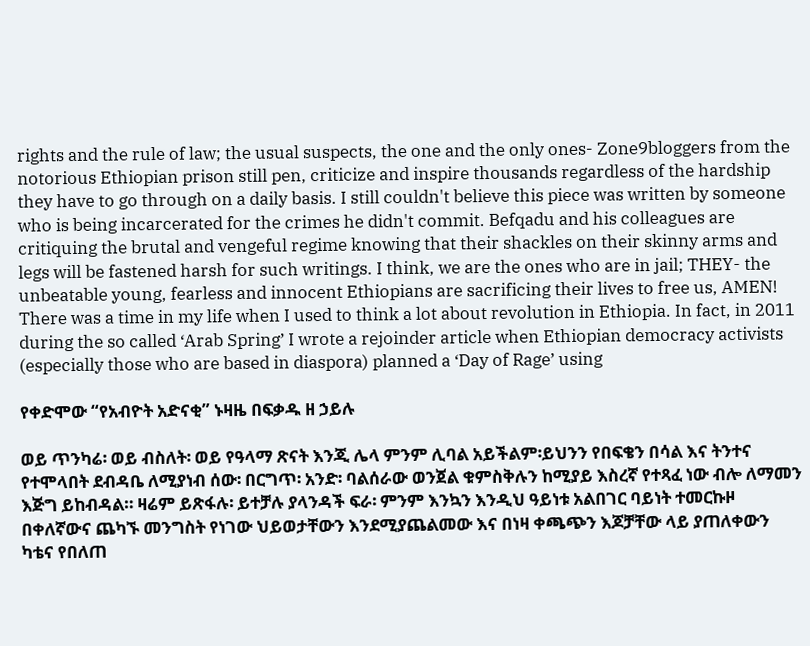rights and the rule of law; the usual suspects, the one and the only ones- Zone9bloggers from the notorious Ethiopian prison still pen, criticize and inspire thousands regardless of the hardship they have to go through on a daily basis. I still couldn't believe this piece was written by someone who is being incarcerated for the crimes he didn't commit. Befqadu and his colleagues are critiquing the brutal and vengeful regime knowing that their shackles on their skinny arms and legs will be fastened harsh for such writings. I think, we are the ones who are in jail; THEY- the unbeatable young, fearless and innocent Ethiopians are sacrificing their lives to free us, AMEN!
There was a time in my life when I used to think a lot about revolution in Ethiopia. In fact, in 2011 during the so called ‘Arab Spring’ I wrote a rejoinder article when Ethiopian democracy activists (especially those who are based in diaspora) planned a ‘Day of Rage’ using

የቀድሞው “የአብዮት አድናቂ” ኑዛዜ በፍቃዱ ዘ ኃይሉ

ወይ ጥንካሬ፡ ወይ ብስለት፡ ወይ የዓላማ ጽናት እንጂ ሌላ ምንም ሊባል አይችልም፡ይህንን የበፍቄን በሳል እና ትንተና የተሞላበት ደብዳቤ ለሚያነብ ሰው፡ በርግጥ፡ አንድ፡ ባልሰራው ወንጀል ቁምስቅሉን ከሚያይ እስረኛ የተጻፈ ነው ብሎ ለማመን እጅግ ይከብዳል። ዛሬም ይጽፋሉ፡ ይተቻሉ ያላንዳች ፍራ፡ ምንም እንኳን እንዲህ ዓይነቱ አልበገር ባይነት ተመርኩዞ በቀለኛውና ጨካኙ መንግስት የነገው ህይወታቸውን እንደሚያጨልመው እና በነዛ ቀጫጭን እጆቻቸው ላይ ያጠለቀውን ካቴና የበለጠ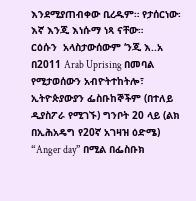እንደሚያጠብቀው ቢረዱም። የታሰርነው፡ እኛ እንጂ እነሱማ ነጻ ናቸው።
ርዕሱን  አላስታውሰውም ‘ንጂ እ..አ በ2011 Arab Uprising በመባል የሚታወሰውን አብዮትተከትሎ፣ ኢትዮጵያውያን ፌስቡከኞችም (በተለይ ዲያስፖራ የሚገኙ) ግንቦት 20 ላይ (ልክ በኢሕአዴግ የ20ኛ አገዛዝ ዕድሜ)   “Anger day” በሚል በፌስቡክ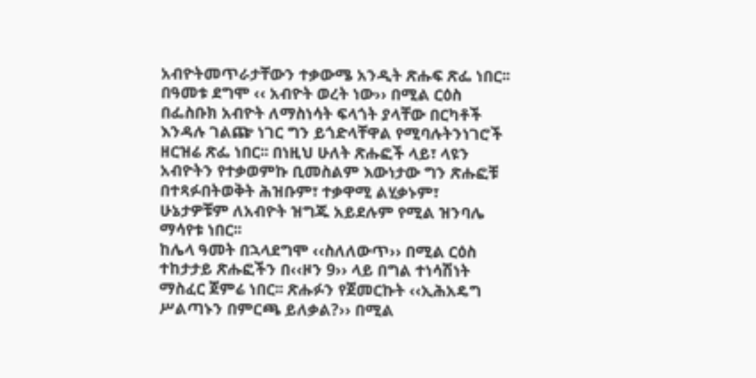አብዮትመጥራታቸውን ተቃውሜ አንዲት ጽሑፍ ጽፌ ነበር፡፡ በዓመቱ ደግሞ ‹‹ አብዮት ወረት ነው›› በሚል ርዕስ በፌስቡክ አብዮት ለማስነሳት ፍላጎት ያላቸው በርካቶች እንዳሉ ገልጬ ነገር ግን ይጎድላቸዋል የሚባሉትንነገሮች ዘርዝሬ ጽፌ ነበር፡፡ በነዚህ ሁለት ጽሑፎች ላይ፣ ላዩን አብዮትን የተቃወምኩ ቢመስልም እውነታው ግን ጽሑፎቹ በተጻፉበትወቅት ሕዝቡም፣ ተቃዋሚ ልሂቃኑም፣ ሁኔታዎቹም ለአብዮት ዝግጁ አይደሉም የሚል ዝንባሌ ማሳየቱ ነበር፡፡
ከሌላ ዓመት በኋላደግሞ ‹‹ስለለውጥ›› በሚል ርዕስ ተከታታይ ጽሑፎችን በ‹‹ዞን 9›› ላይ በግል ተነሳሽነት ማስፈር ጀምሬ ነበር፡፡ ጽሑፉን የጀመርኩት ‹‹ኢሕአዴግ ሥልጣኑን በምርጫ ይለቃል?›› በሚል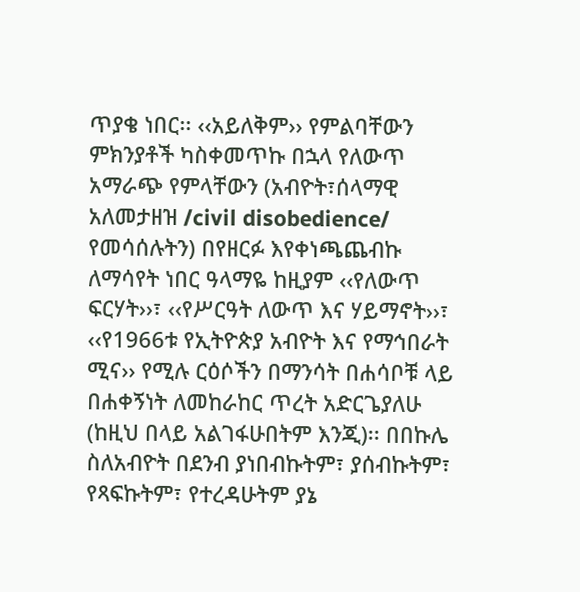ጥያቄ ነበር፡፡ ‹‹አይለቅም›› የምልባቸውን ምክንያቶች ካስቀመጥኩ በኋላ የለውጥ አማራጭ የምላቸውን (አብዮት፣ሰላማዊ አለመታዘዝ /civil disobedience/ የመሳሰሉትን) በየዘርፉ እየቀነጫጨብኩ ለማሳየት ነበር ዓላማዬ ከዚያም ‹‹የለውጥ ፍርሃት››፣ ‹‹የሥርዓት ለውጥ እና ሃይማኖት››፣ ‹‹የ1966ቱ የኢትዮጵያ አብዮት እና የማኅበራት ሚና›› የሚሉ ርዕሶችን በማንሳት በሐሳቦቹ ላይ በሐቀኝነት ለመከራከር ጥረት አድርጌያለሁ (ከዚህ በላይ አልገፋሁበትም እንጂ)፡፡ በበኩሌ ስለአብዮት በደንብ ያነበብኩትም፣ ያሰብኩትም፣ የጻፍኩትም፣ የተረዳሁትም ያኔ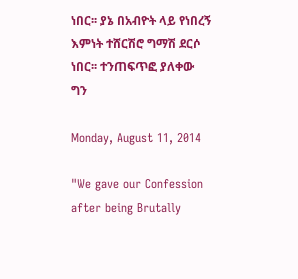ነበር፡፡ ያኔ በአብዮት ላይ የነበረኝ እምነት ተሸርሽሮ ግማሽ ደርሶ ነበር፡፡ ተንጠፍጥፎ ያለቀው ግን

Monday, August 11, 2014

"We gave our Confession after being Brutally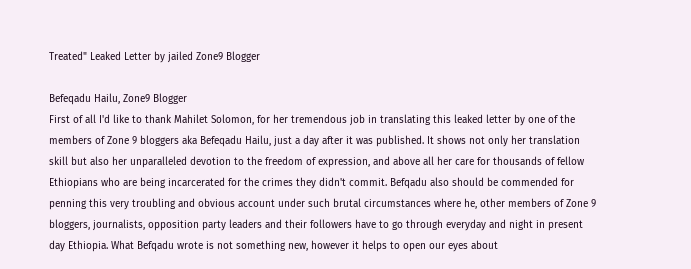Treated" Leaked Letter by jailed Zone9 Blogger

Befeqadu Hailu, Zone9 Blogger
First of all I'd like to thank Mahilet Solomon, for her tremendous job in translating this leaked letter by one of the members of Zone 9 bloggers aka Befeqadu Hailu, just a day after it was published. It shows not only her translation skill but also her unparalleled devotion to the freedom of expression, and above all her care for thousands of fellow Ethiopians who are being incarcerated for the crimes they didn't commit. Befqadu also should be commended for penning this very troubling and obvious account under such brutal circumstances where he, other members of Zone 9 bloggers, journalists, opposition party leaders and their followers have to go through everyday and night in present day Ethiopia. What Befqadu wrote is not something new, however it helps to open our eyes about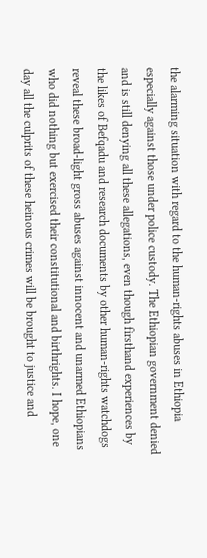the alarming situation with regard to the human-rights abuses in Ethiopia especially against those under police custody. The Ethiopian government denied and is still denying all these allegations, even though firsthand experiences by the likes of Befqadu and research documents by other human-rights watchdogs reveal these broad-light gross abuses against innocent and unarmed Ethiopians who did nothing but exercised their constitutional and birthrights. I hope, one day all the culprits of these heinous crimes will be brought to justice and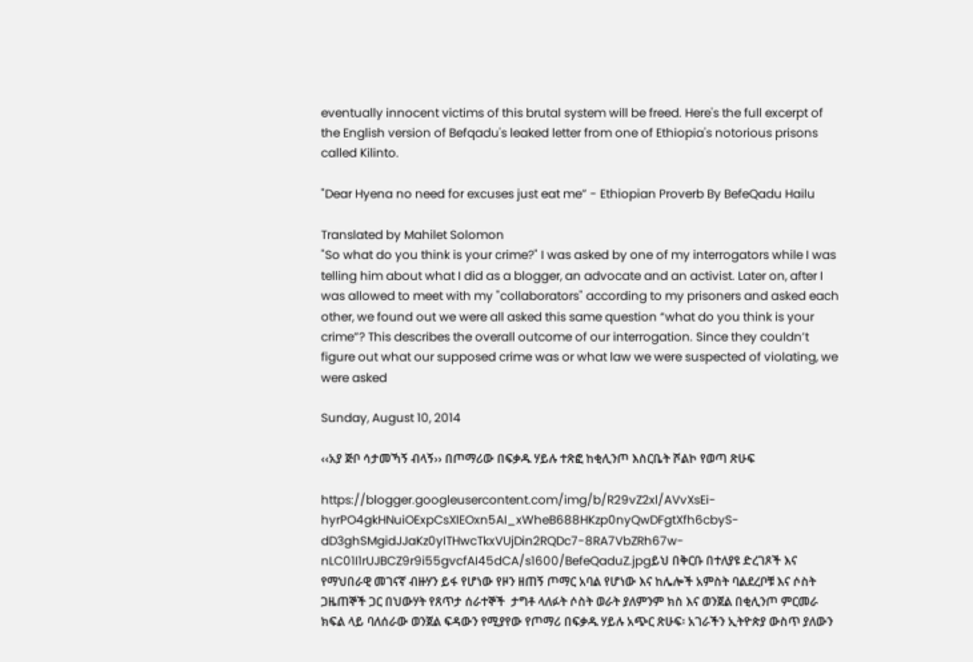eventually innocent victims of this brutal system will be freed. Here's the full excerpt of the English version of Befqadu's leaked letter from one of Ethiopia's notorious prisons called Kilinto.

"Dear Hyena no need for excuses just eat me” - Ethiopian Proverb By BefeQadu Hailu

Translated by Mahilet Solomon
"So what do you think is your crime?" I was asked by one of my interrogators while I was telling him about what I did as a blogger, an advocate and an activist. Later on, after I was allowed to meet with my "collaborators" according to my prisoners and asked each other, we found out we were all asked this same question “what do you think is your crime”? This describes the overall outcome of our interrogation. Since they couldn’t figure out what our supposed crime was or what law we were suspected of violating, we were asked

Sunday, August 10, 2014

‹‹አያ ጅቦ ሳታመኻኝ ብላኝ›› በጦማሪው በፍቃዱ ሃይሉ ተጽፎ ከቂሊንጦ እስርቤት ሾልኮ የወጣ ጽሁፍ

https://blogger.googleusercontent.com/img/b/R29vZ2xl/AVvXsEi-hyrPO4gkHNuiOExpCsXIEOxn5AI_xWheB688HKzp0nyQwDFgtXfh6cbyS-dD3ghSMgidJJaKz0yITHwcTkxVUjDin2RQDc7-8RA7VbZRh67w-nLC01I1rUJBCZ9r9i55gvcfAI45dCA/s1600/BefeQaduZ.jpgይህ በቅርቡ በተለያዩ ድረገጾች እና የማህበራዊ መገናኛ ብዙሃን ይፋ የሆነው የዞን ዘጠኝ ጦማር አባል የሆነው እና ከሌሎች አምስት ባልደረቦቹ እና ሶስት ጋዜጠኞች ጋር በህውሃት የጸጥታ ሰራተኞች  ታግቶ ላለፉት ሶስት ወራት ያለምንም ክስ እና ወንጀል በቂሊንጦ ምርመራ ክፍል ላይ ባለሰራው ወንጀል ፍዳውን የሚያየው የጦማሪ በፍቃዱ ሃይሉ አጭር ጽሁፍ፡ አገራችን ኢትዮጵያ ውስጥ ያለውን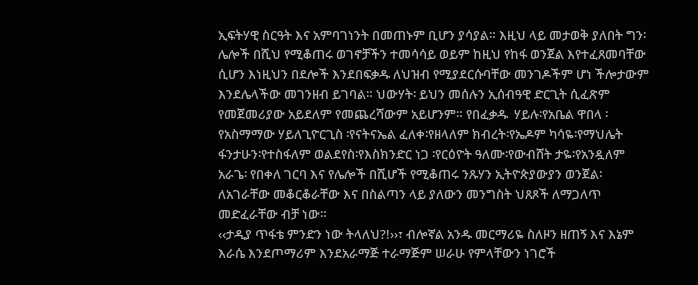ኢፍትሃዊ ስርዓት እና አምባገነንት በመጠኑም ቢሆን ያሳያል። እዚህ ላይ መታወቅ ያለበት ግን፡ ሌሎች በሺህ የሚቆጠሩ ወገኖቻችን ተመሳሳይ ወይም ከዚህ የከፋ ወንጀል እየተፈጸመባቸው ሲሆን እነዚህን በደሎች እንደበፍቃዱ ለህዝብ የሚያደርሱባቸው መንገዶችም ሆነ ችሎታውም እንደሌላችው መገንዘብ ይገባል። ህውሃት፡ ይህን መሰሉን ኢሰብዓዊ ድርጊት ሲፈጽም የመጀመሪያው አይደለም የመጨረሻውም አይሆንም። የበፈቃዱ  ሃይሉ፡የአቤል ዋበላ ፡የአስማማው ሃይለጊዮርጊስ ፡የናትናኤል ፈለቀ፡የዘላለም ክብረት፡የኤዶም ካሳዬ፡የማህሌት ፋንታሁን፡የተስፋለም ወልደየስ፡የእስክንድር ነጋ ፡የርዕዮት ዓለሙ፡የውብሸት ታዬ፡የአንዷለም አራጌ፡ የበቀለ ገርባ እና የሌሎች በሺሆች የሚቆጠሩ ንጹሃን ኢትዮጵያውያን ወንጀል፡ ለአገራቸው መቆርቆራቸው እና በስልጣን ላይ ያለውን መንግስት ህጸጾች ለማጋለጥ መድፈራቸው ብቻ ነው።
‹‹ታዲያ ጥፋቴ ምንድን ነው ትላለህ?!››፣ ብሎኛል አንዱ መርማሪዬ ስለዞን ዘጠኝ እና እኔም እራሴ እንደጦማሪም እንደአራማጅ ተራማጅም ሠራሁ የምላቸውን ነገሮች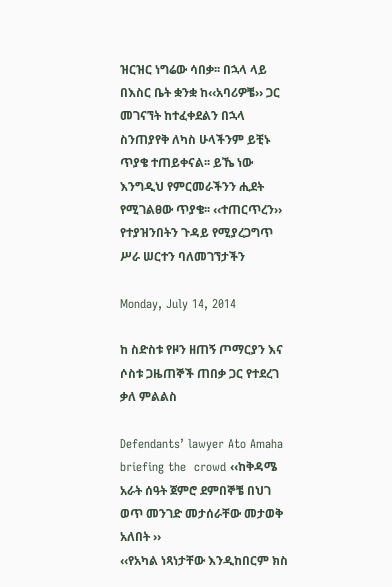ዝርዝር ነግሬው ሳበቃ፡፡ በኋላ ላይ በእስር ቤት ቋንቋ ከ‹‹አባሪዎቼ›› ጋር መገናኘት ከተፈቀደልን በኋላ ስንጠያየቅ ለካስ ሁላችንም ይቺኑ ጥያቄ ተጠይቀናል፡፡ ይኼ ነው እንግዲህ የምርመራችንን ሒደት የሚገልፀው ጥያቄ፡፡ ‹‹ተጠርጥረን›› የተያዝንበትን ጉዳይ የሚያረጋግጥ ሥራ ሠርተን ባለመገኘታችን

Monday, July 14, 2014

ከ ስድስቱ የዞን ዘጠኝ ጦማርያን እና ሶስቱ ጋዜጠኞች ጠበቃ ጋር የተደረገ ቃለ ምልልስ

Defendants’ lawyer Ato Amaha briefing the  crowd ‹‹ከቅዳሜ አራት ሰዓት ጀምሮ ደምበኞቼ በህገ ወጥ መንገድ መታሰራቸው መታወቅ አለበት ››
‹‹የአካል ነጻነታቸው እንዲከበርም ክስ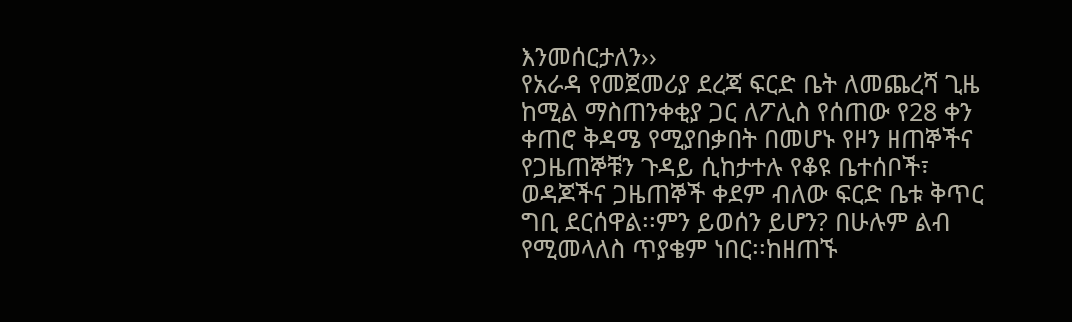እንመሰርታለን››
የአራዳ የመጀመሪያ ደረጃ ፍርድ ቤት ለመጨረሻ ጊዜ ከሚል ማስጠንቀቂያ ጋር ለፖሊስ የሰጠው የ28 ቀን ቀጠሮ ቅዳሜ የሚያበቃበት በመሆኑ የዞን ዘጠኞችና የጋዜጠኞቹን ጉዳይ ሲከታተሉ የቆዩ ቤተሰቦች፣ ወዳጆችና ጋዜጠኞች ቀደም ብለው ፍርድ ቤቱ ቅጥር ግቢ ደርሰዋል፡፡ምን ይወሰን ይሆን? በሁሉም ልብ የሚመላለስ ጥያቄም ነበር፡፡ከዘጠኙ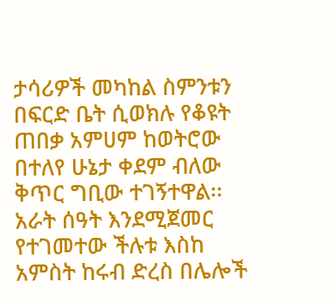ታሳሪዎች መካከል ስምንቱን በፍርድ ቤት ሲወክሉ የቆዩት ጠበቃ አምሀም ከወትሮው በተለየ ሁኔታ ቀደም ብለው ቅጥር ግቢው ተገኝተዋል፡፡
አራት ሰዓት እንደሚጀመር የተገመተው ችሉቱ እስከ አምስት ከሩብ ድረስ በሌሎች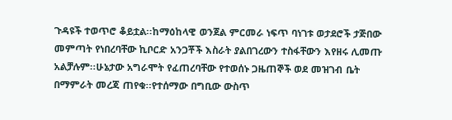ጉዳዩች ተወጥሮ ቆይቷል፡፡ከማዕከላዊ ወንጀል ምርመራ ነፍጥ ባነገቱ ወታደሮች ታጅበው መምጣት የነበረባቸው ኪቦርድ አንጋቾች እስራት ያልበገረውን ተስፋቸውን እየዘሩ ሊመጡ አልቻሉም፡፡ሁኔታው አግራሞት የፈጠረባቸው የተወሰኑ ጋዜጠኞች ወደ መዝገብ ቤት በማምራት መረጃ ጠየቁ፡፡የተሰማው በግቢው ውስጥ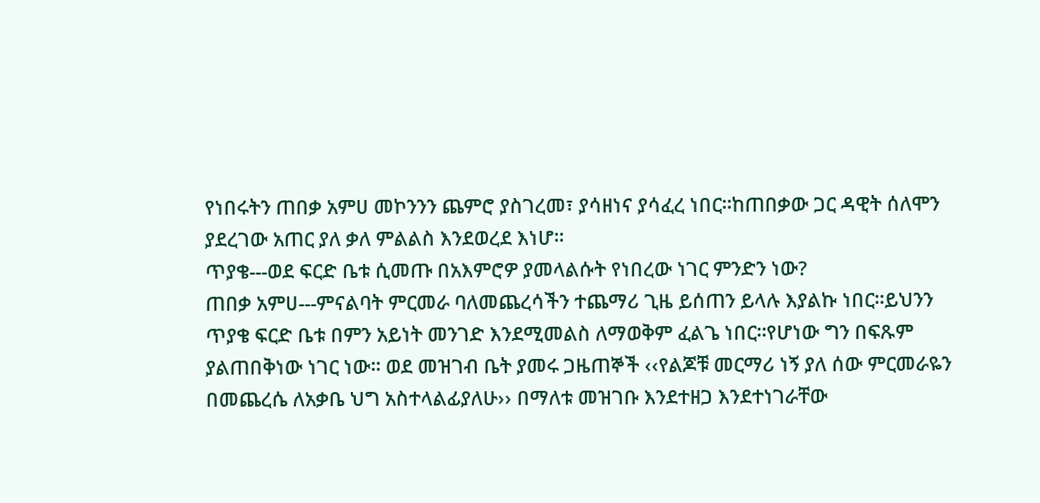የነበሩትን ጠበቃ አምሀ መኮንንን ጨምሮ ያስገረመ፣ ያሳዘነና ያሳፈረ ነበር፡፡ከጠበቃው ጋር ዳዊት ሰለሞን ያደረገው አጠር ያለ ቃለ ምልልስ እንደወረደ እነሆ፡፡
ጥያቄ---ወደ ፍርድ ቤቱ ሲመጡ በአእምሮዎ ያመላልሱት የነበረው ነገር ምንድን ነው?
ጠበቃ አምሀ---ምናልባት ምርመራ ባለመጨረሳችን ተጨማሪ ጊዜ ይሰጠን ይላሉ እያልኩ ነበር፡፡ይህንን ጥያቄ ፍርድ ቤቱ በምን አይነት መንገድ እንደሚመልስ ለማወቅም ፈልጌ ነበር፡፡የሆነው ግን በፍጹም ያልጠበቅነው ነገር ነው፡፡ ወደ መዝገብ ቤት ያመሩ ጋዜጠኞች ‹‹የልጆቹ መርማሪ ነኝ ያለ ሰው ምርመራዬን በመጨረሴ ለአቃቤ ህግ አስተላልፊያለሁ›› በማለቱ መዝገቡ እንደተዘጋ እንደተነገራቸው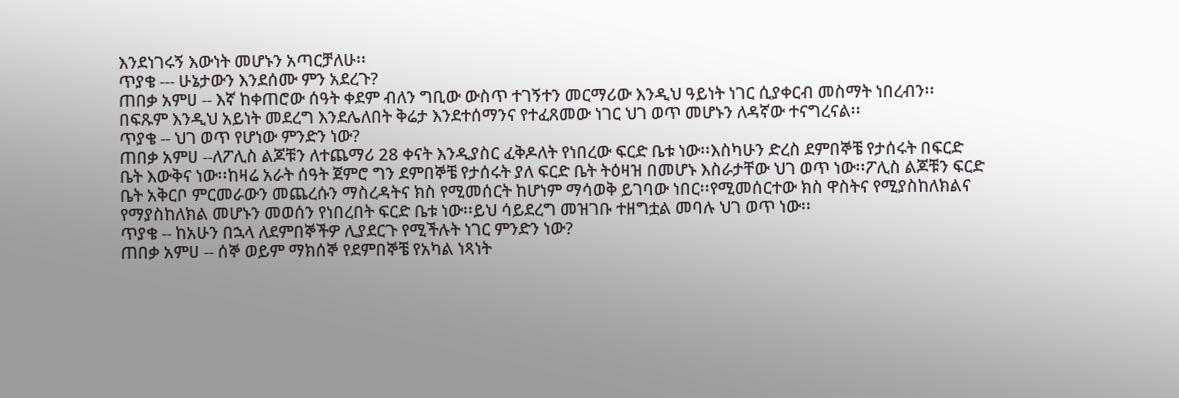እንደነገሩኝ እውነት መሆኑን አጣርቻለሁ፡፡
ጥያቄ --- ሁኔታውን እንደሰሙ ምን አደረጉ?
ጠበቃ አምሀ -- እኛ ከቀጠሮው ሰዓት ቀደም ብለን ግቢው ውስጥ ተገኝተን መርማሪው እንዲህ ዓይነት ነገር ሲያቀርብ መስማት ነበረብን፡፡ በፍጹም እንዲህ አይነት መደረግ እንደሌለበት ቅሬታ እንደተሰማንና የተፈጸመው ነገር ህገ ወጥ መሆኑን ለዳኛው ተናግረናል፡፡
ጥያቄ -- ህገ ወጥ የሆነው ምንድን ነው?
ጠበቃ አምሀ --ለፖሊስ ልጆቹን ለተጨማሪ 28 ቀናት እንዲያስር ፈቅዶለት የነበረው ፍርድ ቤቱ ነው፡፡እስካሁን ድረስ ደምበኞቼ የታሰሩት በፍርድ ቤት እውቅና ነው፡፡ከዛሬ አራት ሰዓት ጀምሮ ግን ደምበኞቼ የታሰሩት ያለ ፍርድ ቤት ትዕዛዝ በመሆኑ እስራታቸው ህገ ወጥ ነው፡፡ፖሊስ ልጆቹን ፍርድ ቤት አቅርቦ ምርመራውን መጨረሱን ማስረዳትና ክስ የሚመሰርት ከሆነም ማሳወቅ ይገባው ነበር፡፡የሚመሰርተው ክስ ዋስትና የሚያስከለክልና የማያስከለክል መሆኑን መወሰን የነበረበት ፍርድ ቤቱ ነው፡፡ይህ ሳይደረግ መዝገቡ ተዘግቷል መባሉ ህገ ወጥ ነው፡፡
ጥያቄ -- ከአሁን በኋላ ለደምበኞችዎ ሊያደርጉ የሚችሉት ነገር ምንድን ነው?
ጠበቃ አምሀ -- ሰኞ ወይም ማክሰኞ የደምበኞቼ የአካል ነጻነት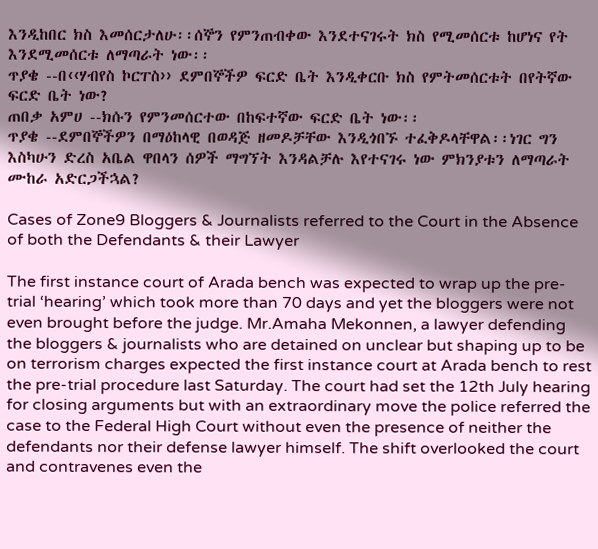እንዲከበር ክስ እመሰርታለሁ፡፡ሰኞን የምንጠብቀው እንደተናገሩት ክስ የሚመሰርቱ ከሆነና የት እንደሚመሰርቱ ለማጣራት ነው፡፡
ጥያቄ --በ‹‹ሃብየስ ኮርፐስ›› ደምበኞችዎ ፍርድ ቤት እንዲቀርቡ ክስ የምትመሰርቱት በየትኛው ፍርድ ቤት ነው?
ጠበቃ አምሀ --ክሱን የምንመሰርተው በከፍተኛው ፍርድ ቤት ነው፡፡
ጥያቄ --ደምበኞችዎን በማዕከላዊ በወዳጅ ዘመዶቻቸው እንዲጎበኙ ተፈቅዶላቸዋል፡፡ነገር ግን እስካሁን ድረስ አቤል ዋበላን ሰዎች ማግኘት እንዳልቻሉ እየተናገሩ ነው ምክንያቱን ለማጣራት ሙከራ አድርጋችኋል?

Cases of Zone9 Bloggers & Journalists referred to the Court in the Absence of both the Defendants & their Lawyer

The first instance court of Arada bench was expected to wrap up the pre-trial ‘hearing’ which took more than 70 days and yet the bloggers were not even brought before the judge. Mr.Amaha Mekonnen, a lawyer defending the bloggers & journalists who are detained on unclear but shaping up to be on terrorism charges expected the first instance court at Arada bench to rest the pre-trial procedure last Saturday. The court had set the 12th July hearing for closing arguments but with an extraordinary move the police referred the case to the Federal High Court without even the presence of neither the defendants nor their defense lawyer himself. The shift overlooked the court and contravenes even the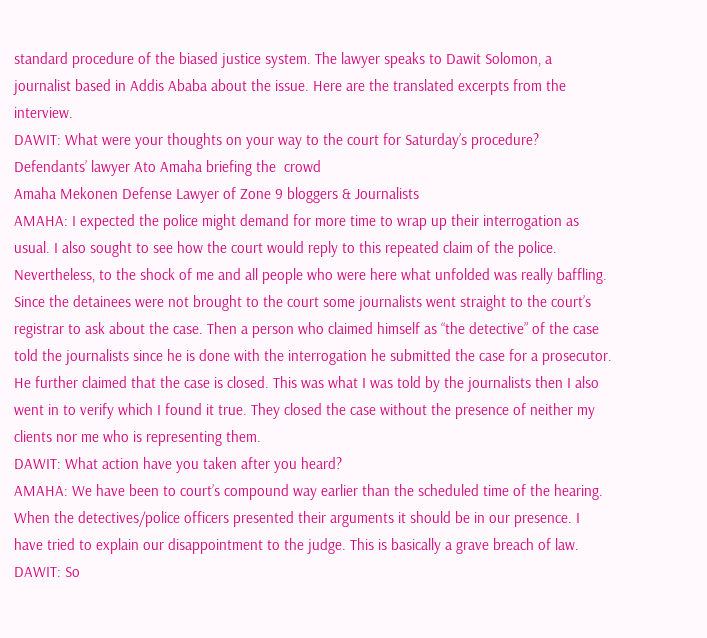standard procedure of the biased justice system. The lawyer speaks to Dawit Solomon, a journalist based in Addis Ababa about the issue. Here are the translated excerpts from the interview.
DAWIT: What were your thoughts on your way to the court for Saturday’s procedure?
Defendants’ lawyer Ato Amaha briefing the  crowd
Amaha Mekonen Defense Lawyer of Zone 9 bloggers & Journalists
AMAHA: I expected the police might demand for more time to wrap up their interrogation as usual. I also sought to see how the court would reply to this repeated claim of the police. Nevertheless, to the shock of me and all people who were here what unfolded was really baffling. Since the detainees were not brought to the court some journalists went straight to the court’s registrar to ask about the case. Then a person who claimed himself as “the detective” of the case told the journalists since he is done with the interrogation he submitted the case for a prosecutor. He further claimed that the case is closed. This was what I was told by the journalists then I also went in to verify which I found it true. They closed the case without the presence of neither my clients nor me who is representing them.
DAWIT: What action have you taken after you heard?
AMAHA: We have been to court’s compound way earlier than the scheduled time of the hearing. When the detectives/police officers presented their arguments it should be in our presence. I have tried to explain our disappointment to the judge. This is basically a grave breach of law.
DAWIT: So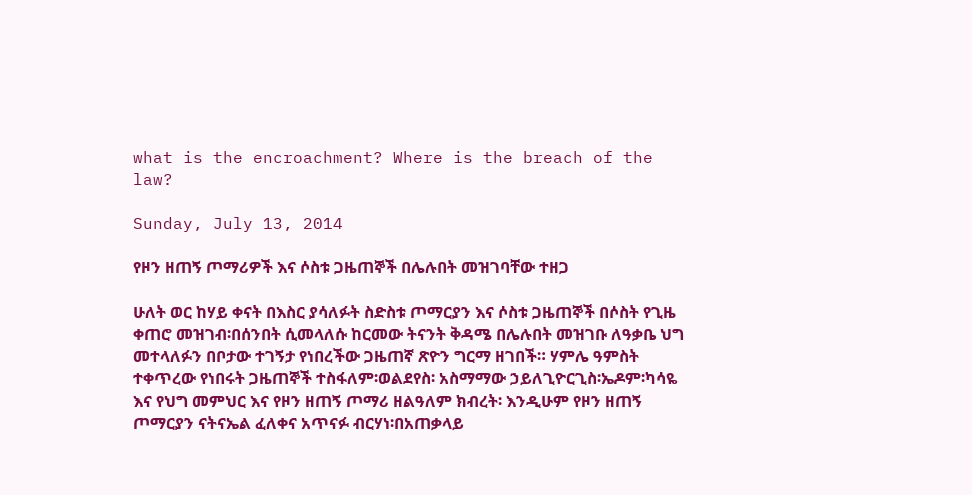what is the encroachment? Where is the breach of the law?

Sunday, July 13, 2014

የዞን ዘጠኝ ጦማሪዎች እና ሶስቱ ጋዜጠኞች በሌሉበት መዝገባቸው ተዘጋ

ሁለት ወር ከሃይ ቀናት በእስር ያሳለፉት ስድስቱ ጦማርያን እና ሶስቱ ጋዜጠኞች በሶስት የጊዜ ቀጠሮ መዝገብ፡በሰንበት ሲመላለሱ ከርመው ትናንት ቅዳሜ በሌሉበት መዝገቡ ለዓቃቤ ህግ መተላለፉን በቦታው ተገኝታ የነበረችው ጋዜጠኛ ጽዮን ግርማ ዘገበች። ሃምሌ ዓምስት ተቀጥረው የነበሩት ጋዜጠኞች ተስፋለም፡ወልደየስ፡ አስማማው ኃይለጊዮርጊስ፡ኤዶም፡ካሳዬ እና የህግ መምህር እና የዞን ዘጠኝ ጦማሪ ዘልዓለም ክብረት፡ እንዲሁም የዞን ዘጠኝ ጦማርያን ናትናኤል ፈለቀና አጥናፉ ብርሃነ፡በአጠቃላይ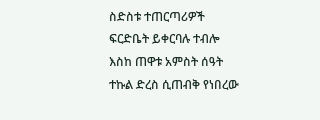ስድስቱ ተጠርጣሪዎች ፍርድቤት ይቀርባሉ ተብሎ እስከ ጠዋቱ አምስት ሰዓት ተኩል ድረስ ሲጠብቅ የነበረው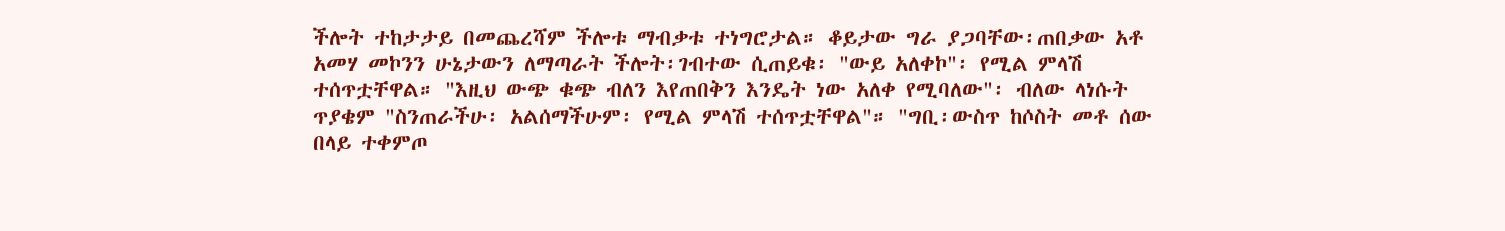ችሎት ተከታታይ በመጨረሻም ችሎቱ ማብቃቱ ተነግሮታል። ቆይታው ግራ ያጋባቸው፡ጠበቃው አቶ አመሃ መኮንን ሁኔታውን ለማጣራት ችሎት፡ገብተው ሲጠይቁ፡ "ውይ አለቀኮ"፡ የሚል ምላሽ ተሰጥቷቸዋል። "እዚህ ውጭ ቁጭ ብለን እየጠበቅን እንዴት ነው አለቀ የሚባለው"፡ ብለው ላነሱት ጥያቄም "ስንጠራችሁ፡ አልሰማችሁም፡ የሚል ምላሽ ተሰጥቷቸዋል"። "ግቢ፡ውስጥ ከሶስት መቶ ሰው በላይ ተቀምጦ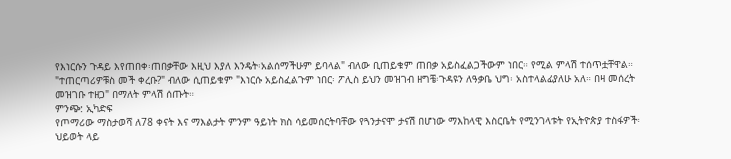የእነርሱን ጉዳይ እየጠበቀ፡ጠበቃቸው እዚህ እያለ እንዴት፡አልሰማችሁም ይባላል" ብለው ቢጠይቁም ጠበቃ አይስፈልጋችውም ነበር። የሚል ምላሽ ተሰጥቷቸዋል። "ተጠርጣሪዎቹስ መች ቀረቡ?" ብለው ሲጠይቁም "እነርሱ አይስፈልጉም ነበር፡ ፖሊስ ይህን መዝገብ ዘግቼ፡ጉዳዩን ለዓቃቤ ህግ፡ አስተላልፊያለሁ አለ። በዛ መሰረት መዝገቡ ተዘጋ" በማለት ምላሽ ሰጡት።
ምንጭ: ኢካድፍ
የጦማሪው ማስታወሻ ለ78 ቀናት እና ማእልታት ምንም ዓይነት ክስ ሳይመሰርትባቸው የጓንታናሞ ታናሽ በሆነው ማእከላዊ እስርቤት የሚንገላቱት የኢትዮጵያ ተስፋዎች፡ ህይወት ላይ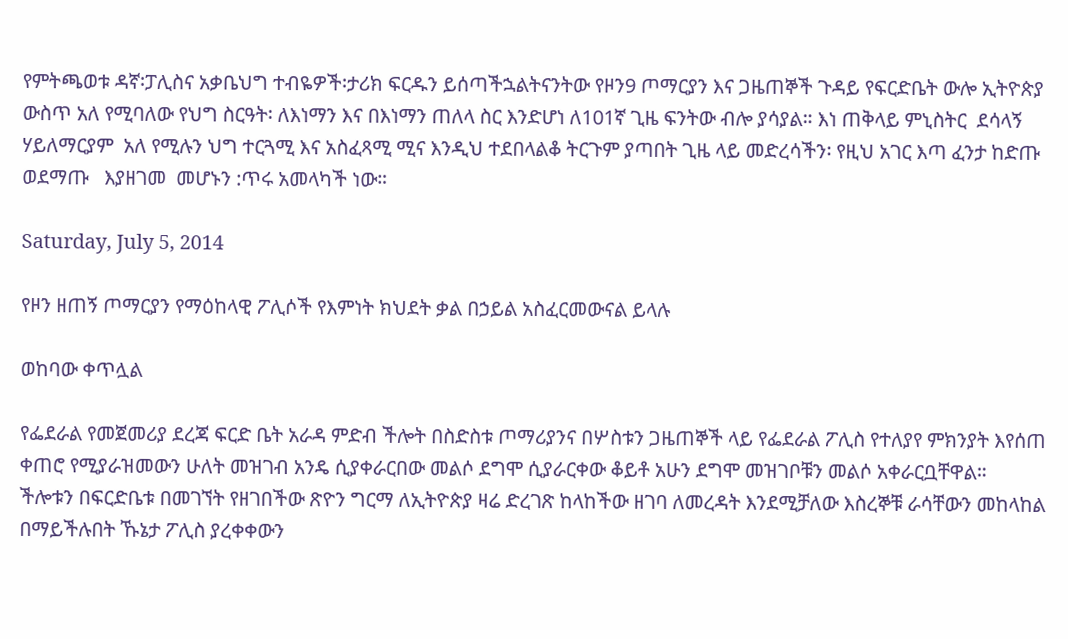የምትጫወቱ ዳኛ፡ፓሊስና አቃቤህግ ተብዬዎች፡ታሪክ ፍርዱን ይሰጣችኋልትናንትው የዞን9 ጦማርያን እና ጋዜጠኞች ጉዳይ የፍርድቤት ውሎ ኢትዮጵያ ውስጥ አለ የሚባለው የህግ ስርዓት፡ ለእነማን እና በእነማን ጠለላ ስር እንድሆነ ለ101ኛ ጊዜ ፍንትው ብሎ ያሳያል። እነ ጠቅላይ ምኒስትር  ደሳላኝ ሃይለማርያም  አለ የሚሉን ህግ ተርጓሚ እና አስፈጻሚ ሚና እንዲህ ተደበላልቆ ትርጉም ያጣበት ጊዜ ላይ መድረሳችን፡ የዚህ አገር እጣ ፈንታ ከድጡ ወደማጡ   እያዘገመ  መሆኑን :ጥሩ አመላካች ነው።

Saturday, July 5, 2014

የዞን ዘጠኝ ጦማርያን የማዕከላዊ ፖሊሶች የእምነት ክህደት ቃል በኃይል አስፈርመውናል ይላሉ

ወከባው ቀጥሏል

የፌደራል የመጀመሪያ ደረጃ ፍርድ ቤት አራዳ ምድብ ችሎት በስድስቱ ጦማሪያንና በሦስቱን ጋዜጠኞች ላይ የፌደራል ፖሊስ የተለያየ ምክንያት እየሰጠ ቀጠሮ የሚያራዝመውን ሁለት መዝገብ አንዴ ሲያቀራርበው መልሶ ደግሞ ሲያራርቀው ቆይቶ አሁን ደግሞ መዝገቦቹን መልሶ አቀራርቧቸዋል።
ችሎቱን በፍርድቤቱ በመገኘት የዘገበችው ጽዮን ግርማ ለኢትዮጵያ ዛሬ ድረገጽ ከላከችው ዘገባ ለመረዳት እንደሚቻለው እስረኞቹ ራሳቸውን መከላከል በማይችሉበት ኹኔታ ፖሊስ ያረቀቀውን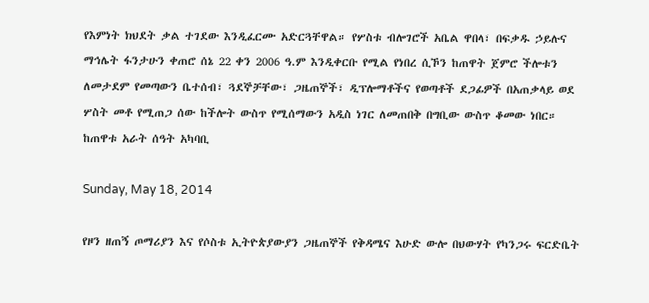የእምነት ክህደት ቃል ተገደው እንዲፈርሙ አድርጓቸዋል። የሦስቱ ብሎገሮች አቤል ዋበላ፣ በፍቃዱ ኃይሉና ማኅሌት ፋንታሁን ቀጠሮ ሰኔ 22 ቀን 2006 ዓ.ም እንዲቀርቡ የሚል የነበረ ሲኾን ከጠዋት ጀምሮ ችሎቱን ለመታደም የመጣውን ቤተሰብ፣ ጓደኞቻቸው፣ ጋዜጠኞች፣ ዲፕሎማቶችና የወጣቶች ደጋፊዎች በአጠቃላይ ወደ ሦስት መቶ የሚጠጋ ሰው ከችሎት ውስጥ የሚሰማውን አዲስ ነገር ለመጠበቅ በግቢው ውስጥ ቆመው ነበር። ከጠዋቱ አራት ሰዓት አካባቢ

Sunday, May 18, 2014

የዞን ዘጠኝ ጦማሪያን እና የሶስቱ ኢትዮጵያውያን ጋዜጠኞች የቅዳሜና እሁድ ውሎ በህውሃት የካንጋሩ ፍርድቤት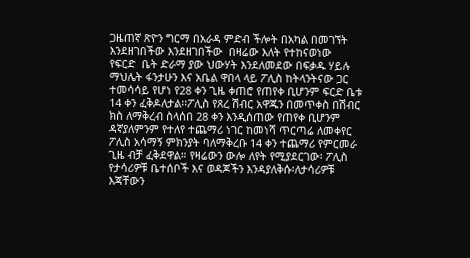ጋዜጠኛ ጽዮን ግርማ በአራዳ ምድብ ችሎት በአካል በመገኘት እንደዘገበችው እንደዘገበችው  በዛሬው እለት የተከናወነው   የፍርድ  ቤት ድራማ ያው ህውሃት እንደለመደው በፍቃዱ ሃይሉ ማህሌት ፋንታሁን እና አቤል ዋበላ ላይ ፖሊስ ከትላንትናው ጋር ተመሳሳይ የሆነ የ28 ቀን ጊዜ ቀጠሮ የጠየቀ ቢሆንም ፍርድ ቤቱ 14 ቀን ፈቅዶለታል፡፡ፖሊስ የጸረ ሽብር አዋጁን በመጥቀስ በሽብር ክስ ለማቅረብ ስላሰበ 28 ቀን እንዲሰጠው የጠየቀ ቢሆንም ዳኛያለምንም የተለየ ተጨማሪ ነገር ከመነሻ ጥርጣሬ ለመቀየር ፖሊስ አሳማኝ ምክንያት ባለማቅረቡ 14 ቀን ተጨማሪ የምርመራ ጊዜ ብቻ ፈቅደዋል። የዛሬውን ውሎ ለየት የሚያደርገው፡ ፖሊስ የታሳሪዎቹ ቤተሰቦች እና ወዳጆችን እንዳያለቅሱ፡ለታሳሪዎቹ እጃቸውን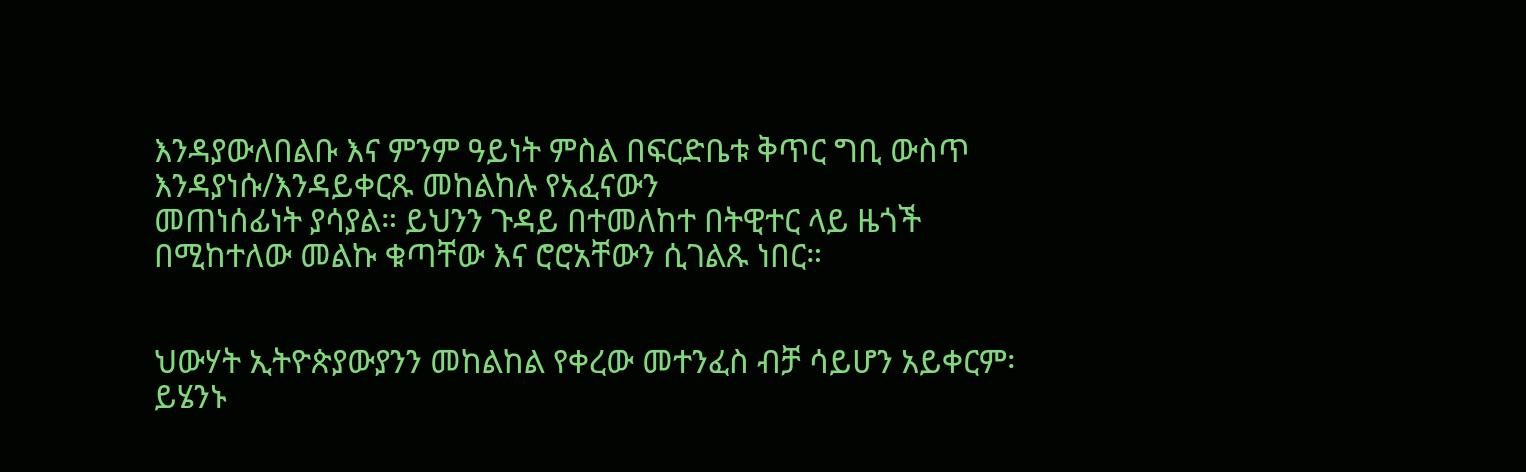እንዳያውለበልቡ እና ምንም ዓይነት ምስል በፍርድቤቱ ቅጥር ግቢ ውስጥ እንዳያነሱ/እንዳይቀርጹ መከልከሉ የአፈናውን
መጠነሰፊነት ያሳያል። ይህንን ጉዳይ በተመለከተ በትዊተር ላይ ዜጎች በሚከተለው መልኩ ቁጣቸው እና ሮሮአቸውን ሲገልጹ ነበር።


ህውሃት ኢትዮጵያውያንን መከልከል የቀረው መተንፈስ ብቻ ሳይሆን አይቀርም፡ ይሄንኑ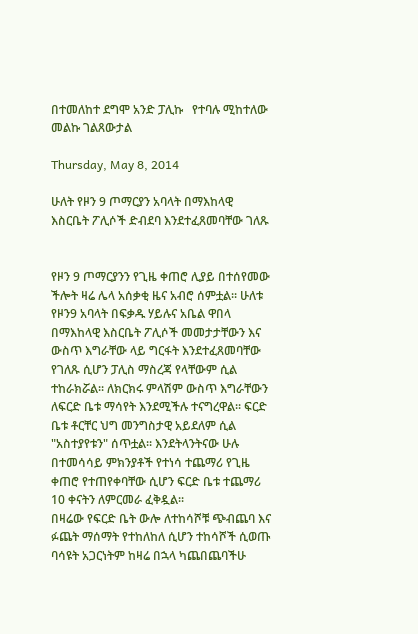በተመለከተ ደግሞ አንድ ፓሊኩ   የተባሉ ሚከተለው መልኩ ገልጸውታል

Thursday, May 8, 2014

ሁለት የዞን 9 ጦማርያን አባላት በማእከላዊ እስርቤት ፖሊሶች ድብደባ እንደተፈጸመባቸው ገለጹ


የዞን 9 ጦማርያንን የጊዜ ቀጠሮ ሊያይ በተሰየመው ችሎት ዛሬ ሌላ አሰቃቂ ዜና አብሮ ሰምቷል፡፡ ሁለቱ የዞን9 አባላት በፍቃዱ ሃይሉና አቤል ዋበላ በማእከላዊ እስርቤት ፖሊሶች መመታታቸውን እና ውስጥ እግራቸው ላይ ግርፋት እንደተፈጸመባቸው የገለጹ ሲሆን ፓሊስ ማስረጃ የላቸውም ሲል ተከራክሯል፡፡ ለክርክሩ ምላሽም ውስጥ እግራቸውን ለፍርድ ቤቱ ማሳየት እንደሚችሉ ተናግረዋል፡፡ ፍርድ ቤቱ ቶርቸር ህግ መንግስታዊ አይደለም ሲል "አስተያየቱን" ሰጥቷል፡፡ እንደትላንትናው ሁሉ በተመሳሳይ ምክንያቶች የተነሳ ተጨማሪ የጊዜ ቀጠሮ የተጠየቀባቸው ሲሆን ፍርድ ቤቱ ተጨማሪ 10 ቀናትን ለምርመራ ፈቅዷል፡፡
በዛሬው የፍርድ ቤት ውሎ ለተከሳሾቹ ጭብጨባ እና ፉጨት ማሰማት የተከለከለ ሲሆን ተከሳሾች ሲወጡ ባሳዩት አጋርነትም ከዛሬ በኋላ ካጨበጨባችሁ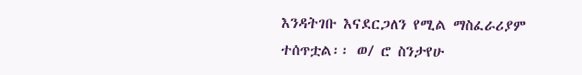እንዳትገቡ እናደርጋለን የሚል ማስፈራሪያም ተሰጥቷል፡፡ ወ/ ሮ ስንታየሁ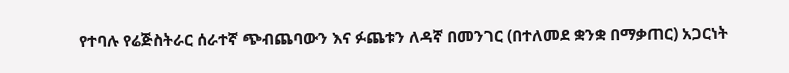የተባሉ የሬጅስትራር ሰራተኛ ጭብጨባውን እና ፉጨቱን ለዳኛ በመንገር (በተለመደ ቋንቋ በማቃጠር) አጋርነት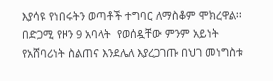እያሳዩ የነበሩትን ወጣቶች ተግባር ለማስቆም ሞክረዋል፡፡
በድጋሚ የዞን 9 አባላት  የወሰዷቸው ምንም አይነት የአሸባሪነት ስልጠና እንደሌለ እያረጋገጡ በህገ መነግስቱ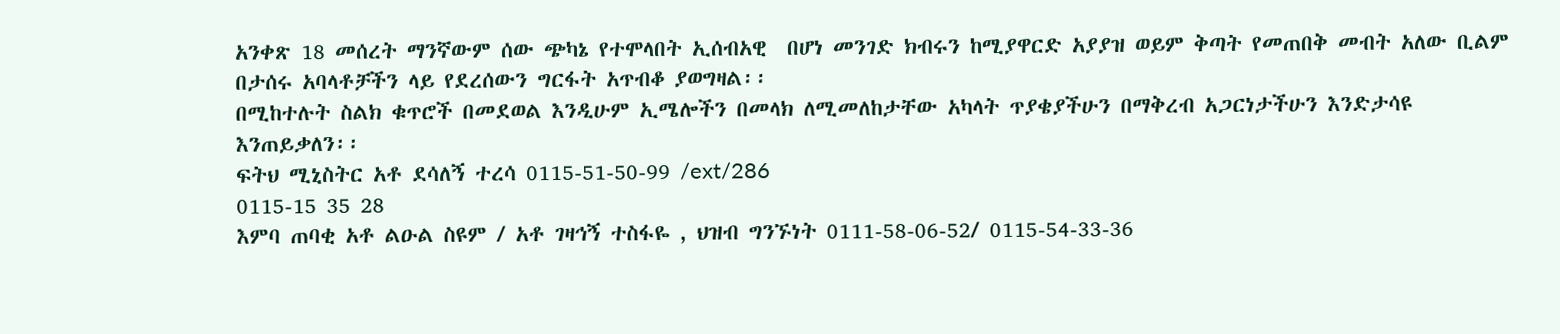አንቀጽ 18 መሰረት ማንኛውም ሰው ጭካኔ የተሞላበት ኢሰብአዊ  በሆነ መንገድ ክብሩን ከሚያዋርድ አያያዝ ወይም ቅጣት የመጠበቅ መብት አለው ቢልም በታሰሩ አባላቶቻችን ላይ የደረሰውን ግርፋት አጥብቆ ያወግዛል፡፡
በሚከተሉት ስልክ ቁጥሮች በመደወል እንዲሁም ኢሜሎችን በመላክ ለሚመለከታቸው አካላት ጥያቄያችሁን በማቅረብ አጋርነታችሁን እንድታሳዩ እንጠይቃለን፡፡
ፍትህ ሚኒስትር አቶ ደሳለኝ ተረሳ 0115-51-50-99 /ext/286
0115-15 35 28
እምባ ጠባቂ አቶ ልዑል ስዩም / አቶ ገዛኅኝ ተስፋዬ , ህዝብ ግንኙነት 0111-58-06-52/ 0115-54-33-36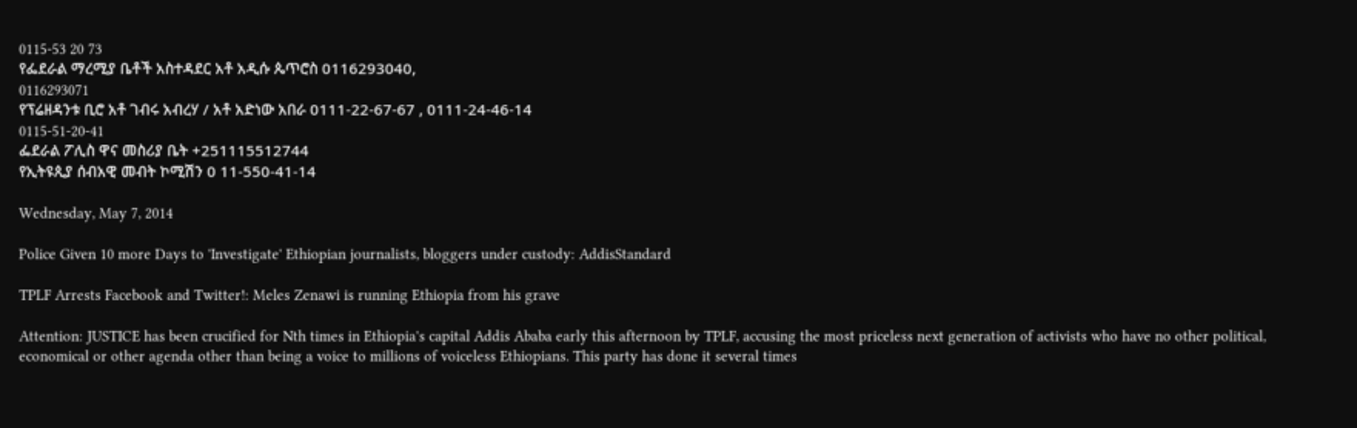0115-53 20 73
የፌደራል ማረሚያ ቤቶች አስተዳደር አቶ አዲሱ ጴጥሮስ 0116293040,
0116293071
የፕሬዘዳንቱ ቢሮ አቶ ገብሩ አብረሃ / አቶ አድነው አበራ 0111-22-67-67 , 0111-24-46-14
0115-51-20-41
ፌደራል ፖሊስ ዋና መስሪያ ቤት +251115512744
የኢትዩጲያ ሰብአዊ መብት ኮሚሽን 0 11-550-41-14

Wednesday, May 7, 2014

Police Given 10 more Days to 'Investigate' Ethiopian journalists, bloggers under custody: AddisStandard

TPLF Arrests Facebook and Twitter!: Meles Zenawi is running Ethiopia from his grave

Attention: JUSTICE has been crucified for Nth times in Ethiopia's capital Addis Ababa early this afternoon by TPLF, accusing the most priceless next generation of activists who have no other political, economical or other agenda other than being a voice to millions of voiceless Ethiopians. This party has done it several times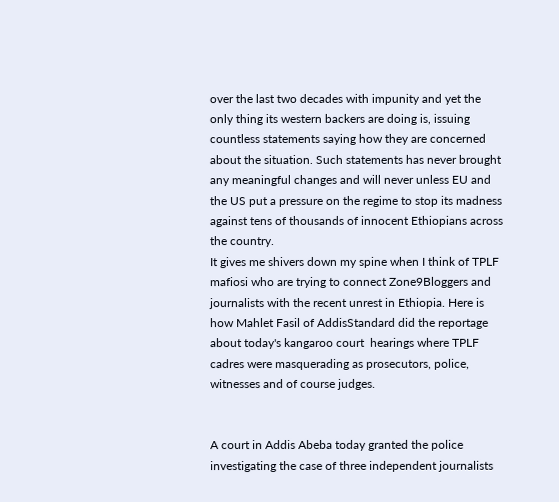over the last two decades with impunity and yet the only thing its western backers are doing is, issuing countless statements saying how they are concerned about the situation. Such statements has never brought any meaningful changes and will never unless EU and the US put a pressure on the regime to stop its madness against tens of thousands of innocent Ethiopians across the country.
It gives me shivers down my spine when I think of TPLF mafiosi who are trying to connect Zone9Bloggers and journalists with the recent unrest in Ethiopia. Here is how Mahlet Fasil of AddisStandard did the reportage about today's kangaroo court  hearings where TPLF cadres were masquerading as prosecutors, police, witnesses and of course judges.


A court in Addis Abeba today granted the police investigating the case of three independent journalists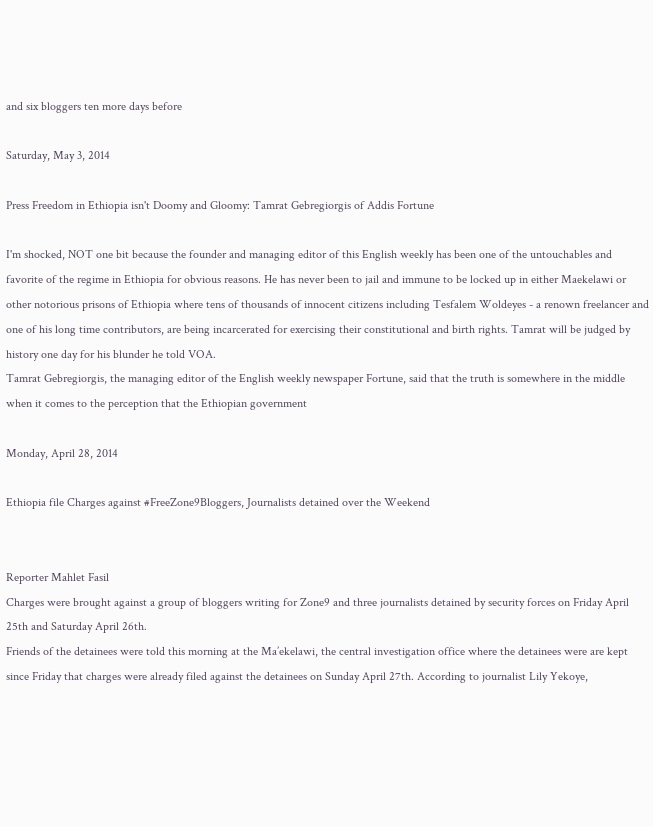and six bloggers ten more days before

Saturday, May 3, 2014

Press Freedom in Ethiopia isn't Doomy and Gloomy: Tamrat Gebregiorgis of Addis Fortune

I'm shocked, NOT one bit because the founder and managing editor of this English weekly has been one of the untouchables and favorite of the regime in Ethiopia for obvious reasons. He has never been to jail and immune to be locked up in either Maekelawi or other notorious prisons of Ethiopia where tens of thousands of innocent citizens including Tesfalem Woldeyes - a renown freelancer and one of his long time contributors, are being incarcerated for exercising their constitutional and birth rights. Tamrat will be judged by history one day for his blunder he told VOA.
Tamrat Gebregiorgis, the managing editor of the English weekly newspaper Fortune, said that the truth is somewhere in the middle when it comes to the perception that the Ethiopian government

Monday, April 28, 2014

Ethiopia file Charges against #FreeZone9Bloggers, Journalists detained over the Weekend


Reporter Mahlet Fasil
Charges were brought against a group of bloggers writing for Zone9 and three journalists detained by security forces on Friday April 25th and Saturday April 26th.
Friends of the detainees were told this morning at the Ma’ekelawi, the central investigation office where the detainees were are kept since Friday that charges were already filed against the detainees on Sunday April 27th. According to journalist Lily Yekoye,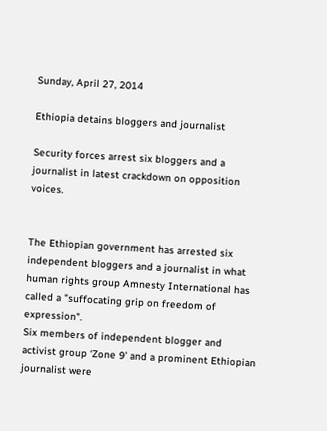Sunday, April 27, 2014

Ethiopia detains bloggers and journalist

Security forces arrest six bloggers and a journalist in latest crackdown on opposition voices.


The Ethiopian government has arrested six independent bloggers and a journalist in what human rights group Amnesty International has called a "suffocating grip on freedom of expression".
Six members of independent blogger and activist group ‘Zone 9’ and a prominent Ethiopian journalist were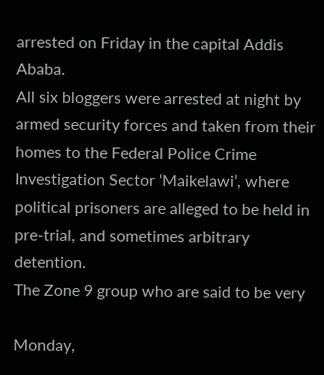arrested on Friday in the capital Addis Ababa.
All six bloggers were arrested at night by armed security forces and taken from their homes to the Federal Police Crime Investigation Sector ‘Maikelawi’, where political prisoners are alleged to be held in pre-trial, and sometimes arbitrary detention.
The Zone 9 group who are said to be very

Monday,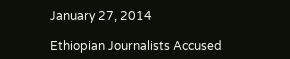January 27, 2014

Ethiopian Journalists Accused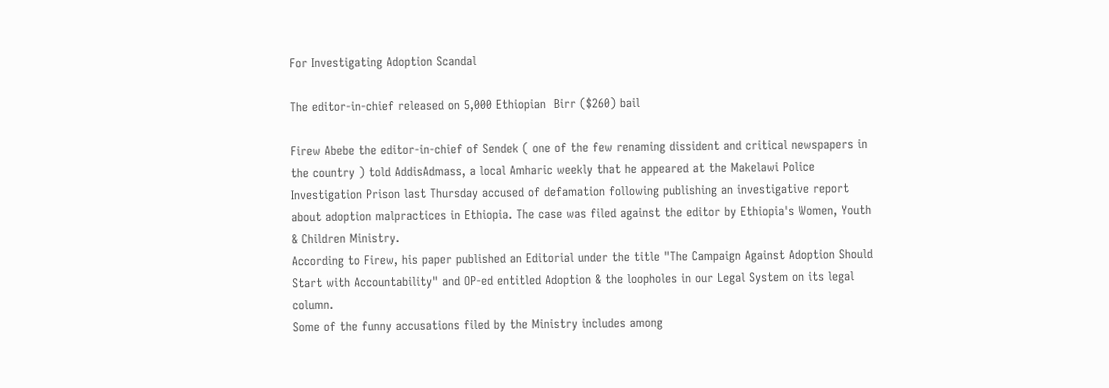For Investigating Adoption Scandal

The editor-in-chief released on 5,000 Ethiopian  Birr ($260) bail

Firew Abebe the editor-in-chief of Sendek ( one of the few renaming dissident and critical newspapers in the country ) told AddisAdmass, a local Amharic weekly that he appeared at the Makelawi Police Investigation Prison last Thursday accused of defamation following publishing an investigative report about adoption malpractices in Ethiopia. The case was filed against the editor by Ethiopia's Women, Youth & Children Ministry.
According to Firew, his paper published an Editorial under the title "The Campaign Against Adoption Should Start with Accountability" and OP-ed entitled Adoption & the loopholes in our Legal System on its legal column.
Some of the funny accusations filed by the Ministry includes among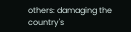others: damaging the country's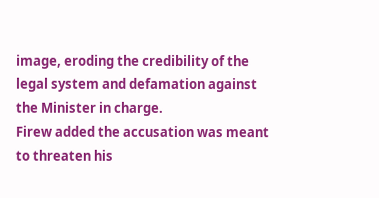image, eroding the credibility of the legal system and defamation against the Minister in charge.
Firew added the accusation was meant to threaten his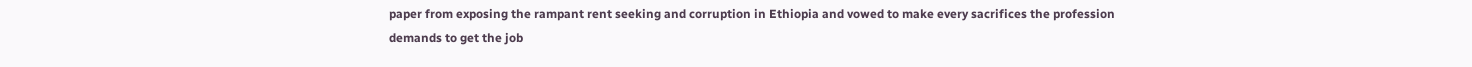paper from exposing the rampant rent seeking and corruption in Ethiopia and vowed to make every sacrifices the profession demands to get the job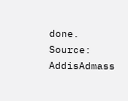done.
Source: AddisAdmass